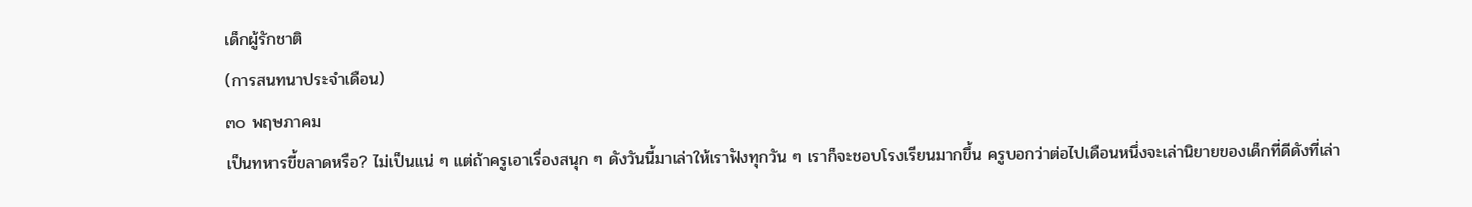เด็กผู้รักชาติ
(การสนทนาประจำเดือน)
๓๐ พฤษภาคม
เป็นทหารขี้ขลาดหรือ? ไม่เป็นแน่ ๆ แต่ถ้าครูเอาเรื่องสนุก ๆ ดังวันนี้มาเล่าให้เราฟังทุกวัน ๆ เราก็จะชอบโรงเรียนมากขึ้น ครูบอกว่าต่อไปเดือนหนึ่งจะเล่านิยายของเด็กที่ดีดังที่เล่า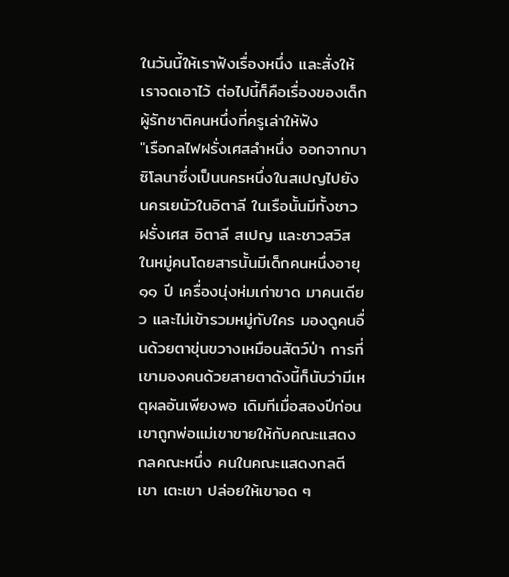ในวันนี้ให้เราฟังเรื่องหนึ่ง และสั่งให้เราจดเอาไว้ ต่อไปนี้ก็คือเรื่องของเด็กผู้รักชาติคนหนึ่งที่ครูเล่าให้ฟัง
"เรือกลไฟฝรั่งเศสลำหนึ่ง ออกจากบาซิโลนาซึ่งเป็นนครหนึ่งในสเปญไปยังนครเยนัวในอิตาลี ในเรือนั้นมีทั้งชาวฝรั่งเศส อิตาลี สเปญ และชาวสวิส ในหมู่คนโดยสารนั้นมีเด็กคนหนึ่งอายุ ๑๑ ปี เครื่องนุ่งห่มเก่าขาด มาคนเดียว และไม่เข้ารวมหมู่กับใคร มองดูคนอื่นด้วยตาขุ่นขวางเหมือนสัตว์ป่า การที่เขามองคนด้วยสายตาดังนี้ก็นับว่ามีเหตุผลอันเพียงพอ เดิมทีเมื่อสองปีก่อนเขาถูกพ่อแม่เขาขายให้กับคณะแสดงกลคณะหนึ่ง คนในคณะแสดงกลตีเขา เตะเขา ปล่อยให้เขาอด ๆ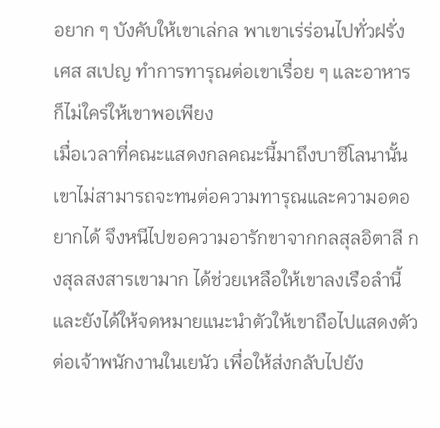อยาก ๆ บังคับให้เขาเล่กล พาเขาเร่ร่อนไปทั่วฝรั่งเศส สเปญ ทำการทารุณต่อเขาเรื่อย ๆ และอาหารก็ไม่ใคร่ให้เขาพอเพียง
เมื่อเวลาที่คณะแสดงกลคณะนี้มาถึงบาซีโลนานั้น เขาไม่สามารถจะทนต่อความทารุณและความอดอยากได้ จึงหนีไปขอความอารักขาจากกลสุลอิตาลี กงสุลสงสารเขามาก ได้ช่วยเหลือให้เขาลงเรือลำนี้ และยังได้ให้จดหมายแนะนำตัวให้เขาถือไปแสดงตัวต่อเจ้าพนักงานในเยนัว เพื่อให้ส่งกลับไปยัง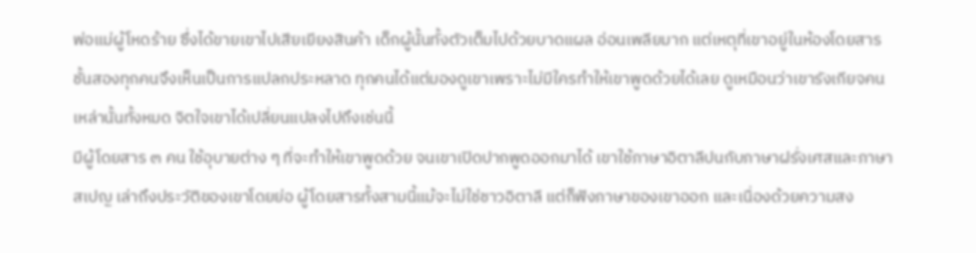พ่อแม่ผู้โหดร้าย ซึ่งได้ขายเขาไปเสียเยียงสินค้า เด็กผู้นั้นทั้งตัวเต็มไปด้วยบาดแผล อ่อนเพลียมาก แต่เหตุที่เขาอยู่ในห้องโดยสารชั้นสองทุกคนจึงเห็นเป็นการแปลกประหลาด ทุกคนได้แต่มองดูเขาเพราะไม่มีใครทำให้เขาพูดด้วยได้เลย ดูเหมือนว่าเขารังเกียจคนเหล่านั้นทั้งหมด จิตใจเขาได้เปลี่ยนแปลงไปถึงเช่นนี้
มีผู้โดยสาร ๓ คน ใช้อุบายต่าง ๆ ที่จะทำให้เขาพูดด้วย จนเขาเปิดปากพูดออกมาได้ เขาใช้ภาษาอิตาลีปนกับภาษาฝรั่งเศสและภาษาสเปญ เล่าถึงประวัติของเขาโดยย่อ ผู้โดยสารทั้งสามนี้แม้จะไม่ใช่ชาวอิตาลี แต่ก็ฟังภาษาของเขาออก และเนื่องด้วยความสง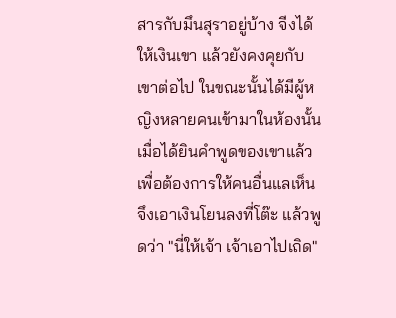สารกับมึนสุราอยู่บ้าง จีงได้ให้เงินเขา แล้วยังคงคุยกับเขาต่อไป ในขณะนั้นได้มีผู้หญิงหลายคนเข้ามาในห้องนั้น เมื่อได้ยินคำพูดของเขาแล้ว เพื่อต้องการให้คนอื่นแลเห็น จึงเอาเงินโยนลงที่โต๊ะ แล้วพูดว่า "นี่ให้เจ้า เจ้าเอาไปเถิด"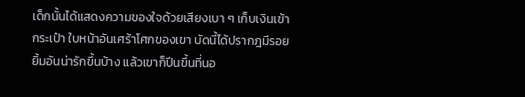เด็กนั้นได้แสดงความของใจด้วยเสียงเบา ๆ เก็บเงินเข้ากระเป๋า ใบหน้าอันเศร้าโศกของเขา บัดนี้ได้ปรากฎมีรอยยิ้มอันน่ารักขึ้นบ้าง แล้วเขาก็ปีนขึ้นที่นอ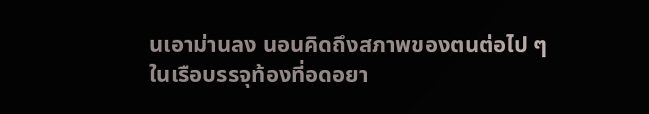นเอาม่านลง นอนคิดถึงสภาพของตนต่อไป ๆ ในเรือบรรจุท้องที่อดอยา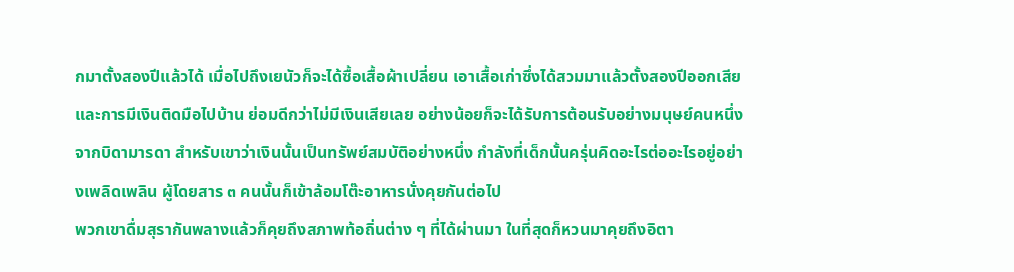กมาตั้งสองปีแล้วได้ เมื่อไปถึงเยนัวก็จะได้ซื้อเสื้อผ้าเปลี่ยน เอาเสื้อเก่าซึ่งได้สวมมาแล้วตั้งสองปีออกเสีย และการมีเงินติดมือไปบ้าน ย่อมดีกว่าไม่มีเงินเสียเลย อย่างน้อยก็จะได้รับการต้อนรับอย่างมนุษย์คนหนึ่งจากบิดามารดา สำหรับเขาว่าเงินนั้นเป็นทรัพย์สมบัติอย่างหนึ่ง กำลังที่เด็กนั้นครุ่นคิดอะไรต่ออะไรอยู่อย่างเพลิดเพลิน ผู้โดยสาร ๓ คนนั้นก็เข้าล้อมโต๊ะอาหารนั่งคุยกันต่อไป
พวกเขาดื่มสุรากันพลางแล้วก็คุยถึงสภาพท้อถิ่นต่าง ๆ ที่ได้ผ่านมา ในที่สุดก็หวนมาคุยถึงอิตา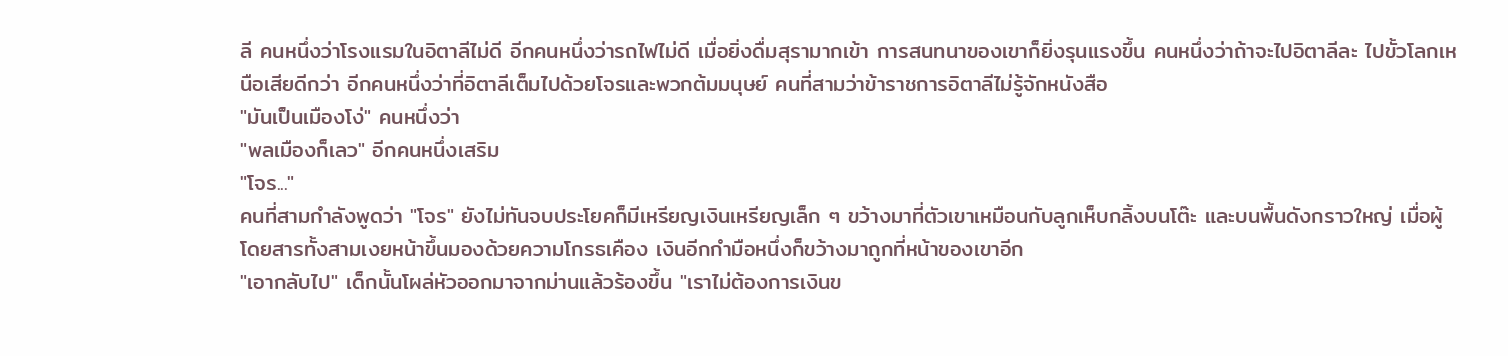ลี คนหนึ่งว่าโรงแรมในอิตาลีไม่ดี อีกคนหนึ่งว่ารถไฟไม่ดี เมื่อยิ่งดื่มสุรามากเข้า การสนทนาของเขาก็ยิ่งรุนแรงขึ้น คนหนึ่งว่าถ้าจะไปอิตาลีละ ไปขั้วโลกเหนือเสียดีกว่า อีกคนหนึ่งว่าที่อิตาลีเต็มไปด้วยโจรและพวกต้มมนุษย์ คนที่สามว่าข้าราชการอิตาลีไม่รู้จักหนังสือ
"มันเป็นเมืองโง่" คนหนึ่งว่า
"พลเมืองก็เลว" อีกคนหนึ่งเสริม
"โจร..."
คนที่สามกำลังพูดว่า "โจร" ยังไม่ทันจบประโยคก็มีเหรียญเงินเหรียญเล็ก ๆ ขว้างมาที่ตัวเขาเหมือนกับลูกเห็บกลิ้งบนโต๊ะ และบนพื้นดังกราวใหญ่ เมื่อผู้โดยสารทั้งสามเงยหน้าขึ้นมองด้วยความโกรธเคือง เงินอีกกำมือหนึ่งก็ขว้างมาถูกที่หน้าของเขาอีก
"เอากลับไป" เด็กนั้นโผล่หัวออกมาจากม่านแล้วร้องขึ้น "เราไม่ต้องการเงินข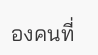องคนที่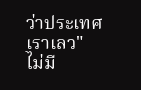ว่าประเทศเราเลว"
ไม่มี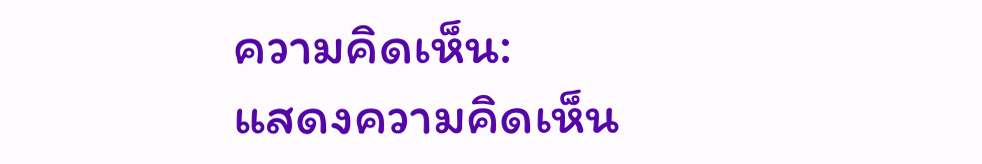ความคิดเห็น:
แสดงความคิดเห็น